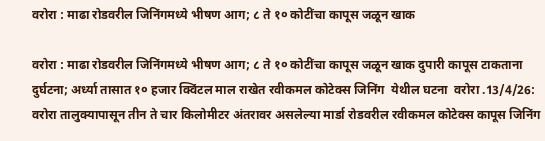वरोरा : माढा रोडवरील जिनिंगमध्ये भीषण आग; ८ ते १० कोटींचा कापूस जळून खाक

वरोरा : माढा रोडवरील जिनिंगमध्ये भीषण आग; ८ ते १० कोटींचा कापूस जळून खाक दुपारी कापूस टाकताना दुर्घटना; अर्ध्या तासात १० हजार क्विंटल माल राखेत रवीकमल कोटेक्स जिनिंग  येथील घटना  वरोरा .13/4/26: वरोरा तालुक्यापासून तीन ते चार किलोमीटर अंतरावर असलेल्या मार्डा रोडवरील रवीकमल कोटेक्स कापूस जिनिंग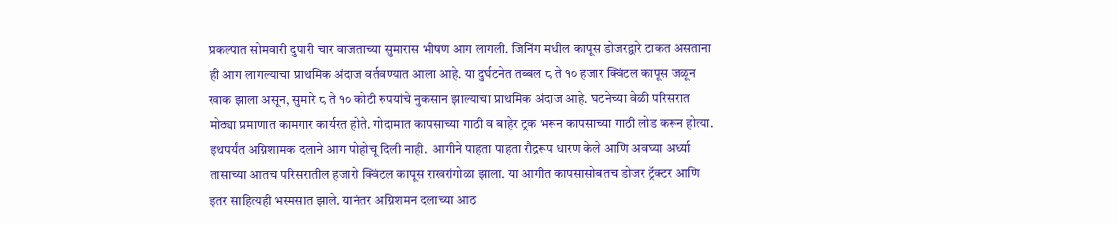प्रकल्पात सोमवारी दुपारी चार वाजताच्या सुमारास भीषण आग लागली. जिनिंग मधील कापूस डोजरद्वारे टाकत असताना ही आग लागल्याचा प्राथमिक अंदाज वर्तवण्यात आला आहे. या दुर्घटनेत तब्बल ८ ते १० हजार क्विंटल कापूस जळून खाक झाला असून, सुमारे ८ ते १० कोटी रुपयांचे नुकसान झाल्याचा प्राथमिक अंदाज आहे. घटनेच्या वेळी परिसरात मोठ्या प्रमाणात कामगार कार्यरत होते. गोदामात कापसाच्या गाठी व बाहेर ट्रक भरून कापसाच्या गाठी लोड करून होत्या. इथपर्यंत अग्निशामक दलाने आग पोहोचू दिली नाही.  आगीने पाहता पाहता रौद्ररूप धारण केले आणि अवघ्या अर्ध्या तासाच्या आतच परिसरातील हजारो क्विंटल कापूस राखरांगोळा झाला. या आगीत कापसासोबतच डोजर ट्रॅक्टर आणि इतर साहित्यही भस्मसात झाले. यानंतर अग्निशमन दलाच्या आठ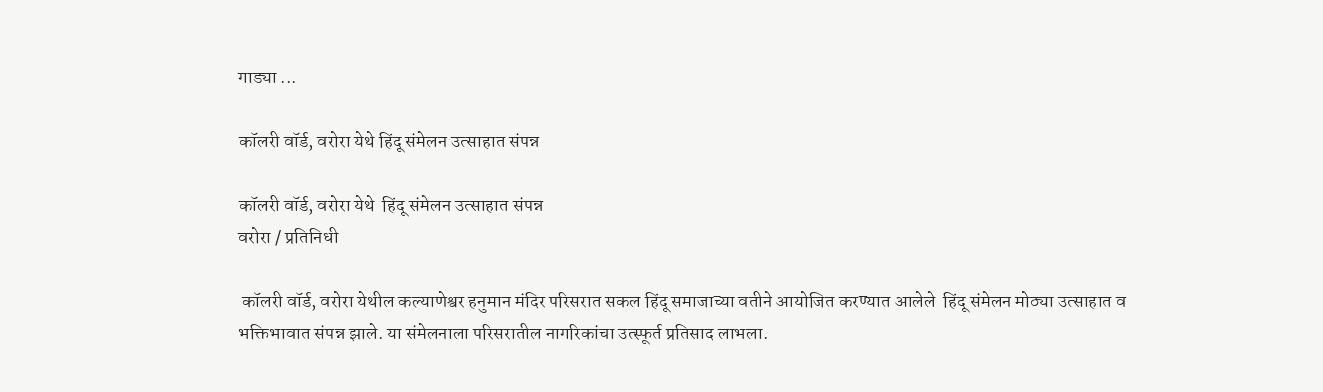गाड्या ...

कॉलरी वॉर्ड, वरोरा येथे हिंदू संमेलन उत्साहात संपन्न

कॉलरी वॉर्ड, वरोरा येथे  हिंदू संमेलन उत्साहात संपन्न
वरोरा / प्रतिनिधी

 कॉलरी वॉर्ड, वरोरा येथील कल्याणेश्वर हनुमान मंदिर परिसरात सकल हिंदू समाजाच्या वतीने आयोजित करण्यात आलेले  हिंदू संमेलन मोठ्या उत्साहात व भक्तिभावात संपन्न झाले. या संमेलनाला परिसरातील नागरिकांचा उत्स्फूर्त प्रतिसाद लाभला.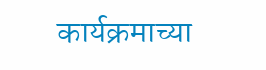कार्यक्रमाच्या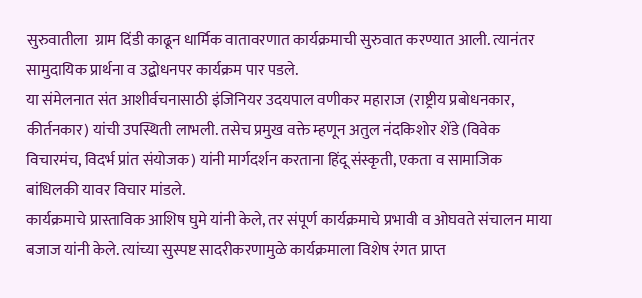सुरुवातीला  ग्राम दिंडी काढून धार्मिक वातावरणात कार्यक्रमाची सुरुवात करण्यात आली. त्यानंतर सामुदायिक प्रार्थना व उद्बोधनपर कार्यक्रम पार पडले.
या संमेलनात संत आशीर्वचनासाठी इंजिनियर उदयपाल वणीकर महाराज (राष्ट्रीय प्रबोधनकार, कीर्तनकार) यांची उपस्थिती लाभली. तसेच प्रमुख वक्ते म्हणून अतुल नंदकिशोर शेंडे (विवेक विचारमंच, विदर्भ प्रांत संयोजक) यांनी मार्गदर्शन करताना हिंदू संस्कृती, एकता व सामाजिक बांधिलकी यावर विचार मांडले.
कार्यक्रमाचे प्रास्ताविक आशिष घुमे यांनी केले, तर संपूर्ण कार्यक्रमाचे प्रभावी व ओघवते संचालन माया बजाज यांनी केले. त्यांच्या सुस्पष्ट सादरीकरणामुळे कार्यक्रमाला विशेष रंगत प्राप्त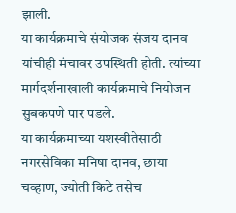झाली.
या कार्यक्रमाचे संयोजक संजय दानव यांचीही मंचावर उपस्थिती होती. त्यांच्या मार्गदर्शनाखाली कार्यक्रमाचे नियोजन सुबकपणे पार पडले.
या कार्यक्रमाच्या यशस्वीतेसाठी नगरसेविका मनिषा दानव, छाया चव्हाण, ज्योती किटे तसेच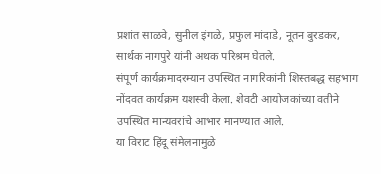प्रशांत साळवे, सुनील इंगळे, प्रफुल मांदाडे, नूतन बुरडकर, सार्थक नागपुरे यांनी अथक परिश्रम घेतले.
संपूर्ण कार्यक्रमादरम्यान उपस्थित नागरिकांनी शिस्तबद्ध सहभाग नोंदवत कार्यक्रम यशस्वी केला. शेवटी आयोजकांच्या वतीने उपस्थित मान्यवरांचे आभार मानण्यात आले.
या विराट हिंदू संमेलनामुळे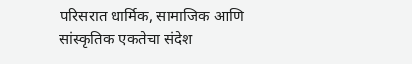परिसरात धार्मिक, सामाजिक आणि सांस्कृतिक एकतेचा संदेश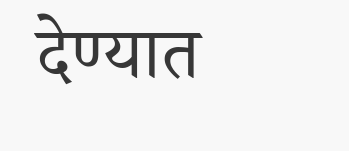देण्यात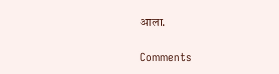आला.

Comments